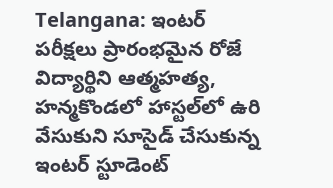Telangana: ఇంటర్ పరీక్షలు ప్రారంభమైన రోజే విద్యార్థిని ఆత్మహత్య, హన్మకొండలో హాస్టల్‌లో ఉరి వేసుకుని సూసైడ్ చేసుకున్న ఇంటర్ స్టూడెంట్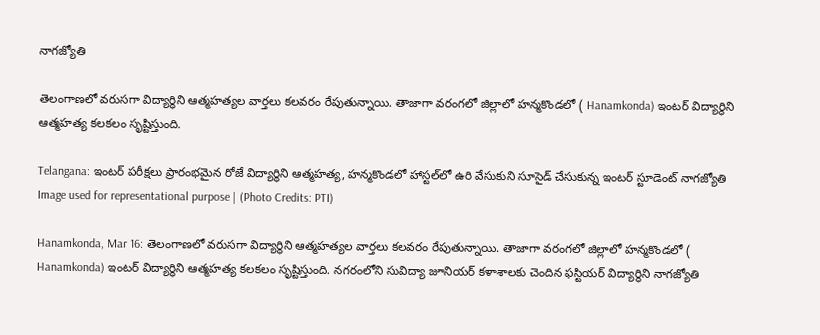నాగజ్యోతి

తెలంగాణలో వరుసగా విద్యార్థిని ఆత్మహత్యల వార్తలు కలవరం రేపుతున్నాయి. తాజాగా వరంగలో జిల్లాలో హన్మకొండలో ( Hanamkonda) ఇంటర్ విద్యార్థిని ఆత్మహత్య కలకలం సృష్టిస్తుంది.

Telangana: ఇంటర్ పరీక్షలు ప్రారంభమైన రోజే విద్యార్థిని ఆత్మహత్య, హన్మకొండలో హాస్టల్‌లో ఉరి వేసుకుని సూసైడ్ చేసుకున్న ఇంటర్ స్టూడెంట్ నాగజ్యోతి
Image used for representational purpose | (Photo Credits: PTI)

Hanamkonda, Mar 16: తెలంగాణలో వరుసగా విద్యార్థిని ఆత్మహత్యల వార్తలు కలవరం రేపుతున్నాయి. తాజాగా వరంగలో జిల్లాలో హన్మకొండలో ( Hanamkonda) ఇంటర్ విద్యార్థిని ఆత్మహత్య కలకలం సృష్టిస్తుంది. నగరంలోని సువిద్యా జూనియర్ కళాశాలకు చెందిన ఫస్టియర్ విద్యార్థిని నాగజ్యోతి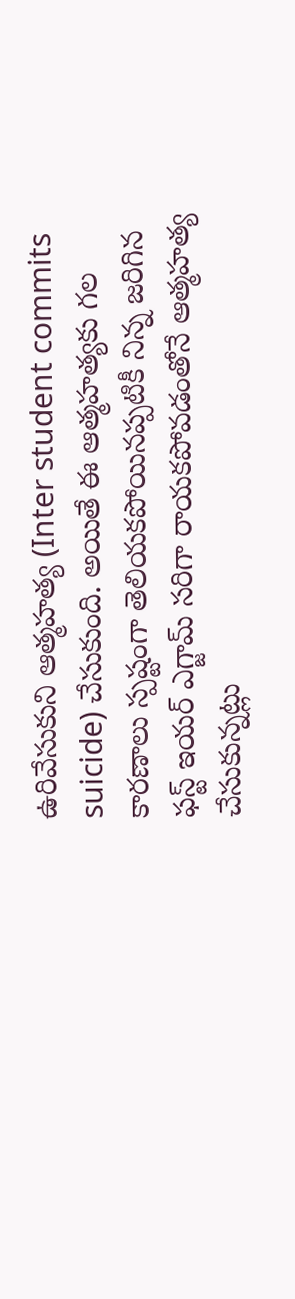ఉరివేసుకుని ఆత్మహత్య (Inter student commits suicide) చేసుకుంది. అయితే ఈ ఆత్మహత్యకు గల కారణాలు స్పష్టంగా తెలియకపోయినప్పటికీ నిన్న జరిగిన ఫస్ట్ ఇయర్ ఎగ్జామ్ సరిగా రాయకపోవడంతోనే ఆత్మహత్య చేసుకున్నట్లు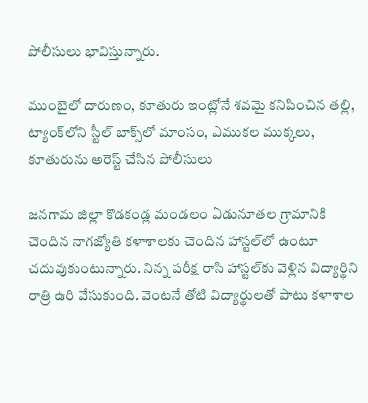పోలీసులు భావిస్తున్నారు.

ముంబైలో దారుణం, కూతురు ఇంట్లోనే శవమై కనిపించిన తల్లి, ట్యాంక్‌లోని స్టీల్‌ బాక్స్‌లో మాంసం, ఎముకల ముక్కలు, కూతురును అరెస్ట్ చేసిన పోలీసులు

జనగామ జిల్లా కొడకండ్ల మండలం ఏడునూతల గ్రామానికి చెందిన నాగజ్యోతి కళాశాలకు చెందిన హాస్టల్‌లో ఉంటూ చదువుకుంటున్నారు. నిన్న పరీక్ష రాసి హాస్టల్‌కు వెళ్లిన విద్యార్థిని రాత్రి ఉరి వేసుకుంది. వెంటనే తోటి విద్యార్థులతో పాటు కళాశాల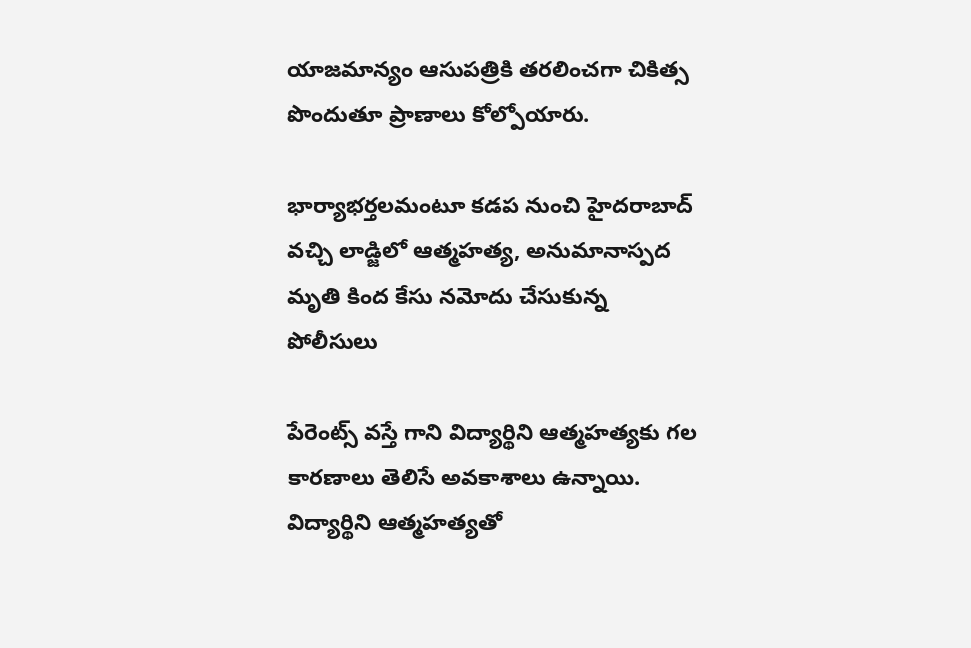యాజమాన్యం ఆసుపత్రికి తరలించగా చికిత్స పొందుతూ ప్రాణాలు కోల్పోయారు.

భార్యాభర్తలమంటూ కడప నుంచి హైదరాబాద్ వచ్చి లాడ్జిలో ఆత్మహత్య, అనుమానాస్పద మృతి కింద కేసు నమోదు చేసుకున్న పోలీసులు

పేరెంట్స్ వస్తే గాని విద్యార్థిని ఆత్మహత్యకు గల కారణాలు తెలిసే అవకాశాలు ఉన్నాయి. విద్యార్థిని ఆత్మహత్యతో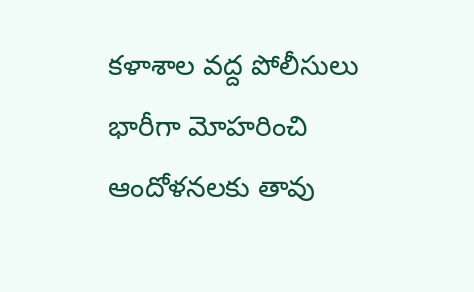కళాశాల వద్ద పోలీసులు భారీగా మోహరించి ఆందోళనలకు తావు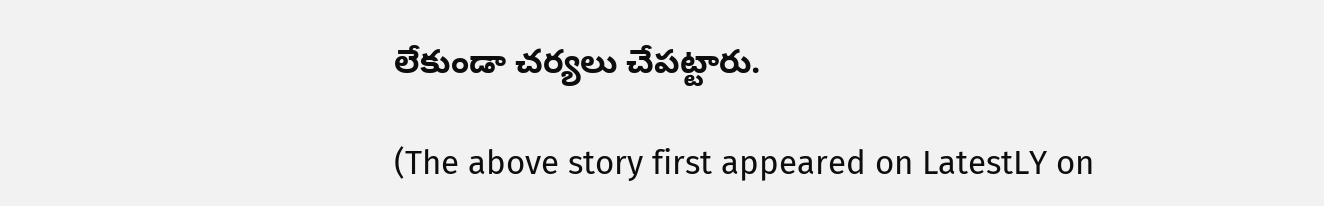లేకుండా చర్యలు చేపట్టారు.

(The above story first appeared on LatestLY on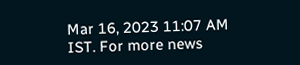Mar 16, 2023 11:07 AM IST. For more news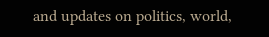and updates on politics, world,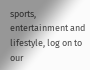sports, entertainment and lifestyle, log on to our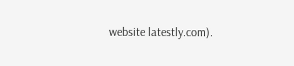website latestly.com).